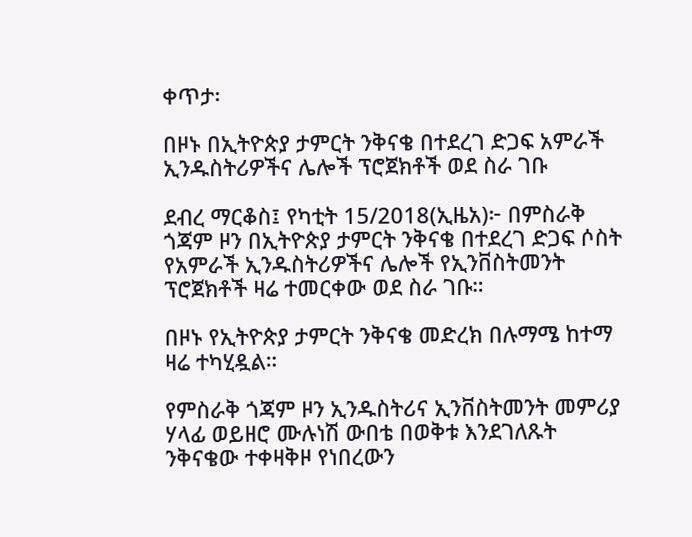ቀጥታ፡

በዞኑ በኢትዮጵያ ታምርት ንቅናቄ በተደረገ ድጋፍ አምራች ኢንዱስትሪዎችና ሌሎች ፕሮጀክቶች ወደ ስራ ገቡ

ደብረ ማርቆስ፤ የካቲት 15/2018(ኢዜአ)፦ በምስራቅ ጎጃም ዞን በኢትዮጵያ ታምርት ንቅናቄ በተደረገ ድጋፍ ሶስት የአምራች ኢንዱስትሪዎችና ሌሎች የኢንቨስትመንት ፕሮጀክቶች ዛሬ ተመርቀው ወደ ስራ ገቡ።

በዞኑ የኢትዮጵያ ታምርት ንቅናቄ መድረክ በሉማሜ ከተማ ዛሬ ተካሂዷል።

የምስራቅ ጎጃም ዞን ኢንዱስትሪና ኢንቨስትመንት መምሪያ ሃላፊ ወይዘሮ ሙሉነሽ ውበቴ በወቅቱ እንደገለጹት ንቅናቄው ተቀዛቅዞ የነበረውን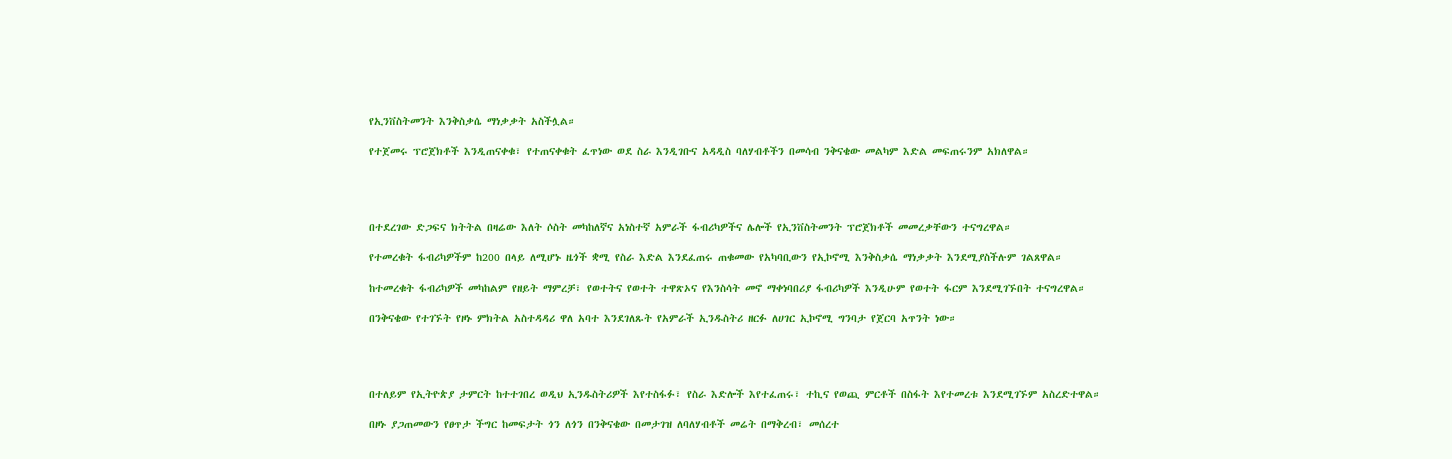የኢንቨስትመንት እንቅስቃሴ ማነቃቃት አስችሏል።

የተጀመሩ ፕሮጀክቶች እንዲጠናቀቁ፣ የተጠናቀቁት ፈጥነው ወደ ስራ እንዲገቡና አዳዲስ ባለሃብቶችን በመሳብ ንቅናቄው መልካም እድል መፍጠሩንም አክለዋል።




በተደረገው ድጋፍና ክትትል በዛሬው እለት ሶስት መካከለኛና አነስተኛ አምራች ፋብሪካዎችና ሌሎች የኢንቨስትመንት ፕሮጀክቶች መመረቃቸውን ተናግረዋል።

የተመረቁት ፋብሪካዎችም ከ200 በላይ ለሚሆኑ ዜጎች ቋሚ የስራ እድል እንደፈጠሩ ጠቁመው የአካባቢውን የኢኮኖሚ እንቅስቃሴ ማነቃቃት እንደሚያስችሉም ገልጸዋል።

ከተመረቁት ፋብሪካዎች መካከልም የዘይት ማምረቻ፣ የወተትና የወተት ተዋጽኦና የእንስሳት መኖ ማቀነባበሪያ ፋብሪካዎች እንዲሁም የወተት ፋርም እንደሚገኙበት ተናግረዋል።

በንቅናቄው የተገኙት የዞኑ ምክትል አስተዳዳሪ ዋለ አባተ እንደገለጹት የአምራች ኢንዱስትሪ ዘርፉ ለሀገር ኢኮኖሚ ግንባታ የጀርባ አጥንት ነው።




በተለይም የኢትዮጵያ ታምርት ከተተገበረ ወዲህ ኢንዱስትሪዎች እየተስፋፉ፣ የስራ እድሎች እየተፈጠሩ፣ ተኪና የወጪ ምርቶች በስፋት እየተመረቱ እንደሚገኙም አስረድተዋል።

በዞኑ ያጋጠመውን የፀጥታ ችግር ከመፍታት ጎን ለጎን በንቅናቄው በመታገዝ ለባለሃብቶች መሬት በማቅረብ፣ መሰረተ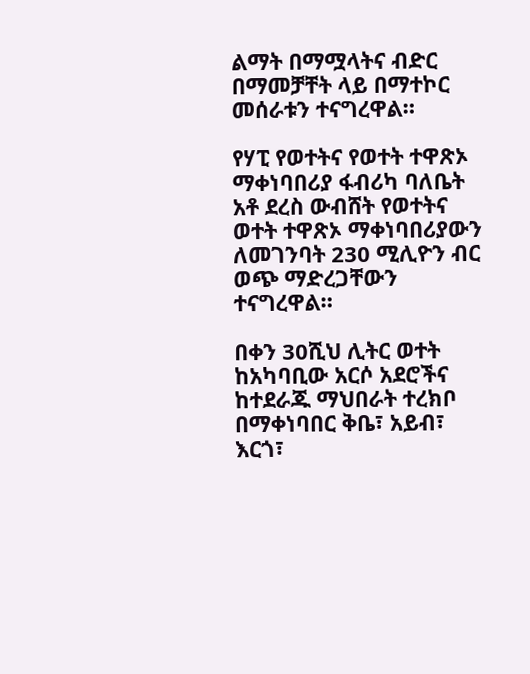ልማት በማሟላትና ብድር በማመቻቸት ላይ በማተኮር መሰራቱን ተናግረዋል።

የሃፒ የወተትና የወተት ተዋጽኦ ማቀነባበሪያ ፋብሪካ ባለቤት አቶ ደረስ ውብሸት የወተትና ወተት ተዋጽኦ ማቀነባበሪያውን ለመገንባት 230 ሚሊዮን ብር ወጭ ማድረጋቸውን ተናግረዋል።

በቀን 30ሺህ ሊትር ወተት ከአካባቢው አርሶ አደሮችና ከተደራጁ ማህበራት ተረክቦ በማቀነባበር ቅቤ፣ አይብ፣ እርጎ፣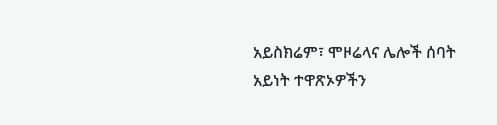አይስክሬም፣ ሞዞሬላና ሌሎች ሰባት አይነት ተዋጽኦዎችን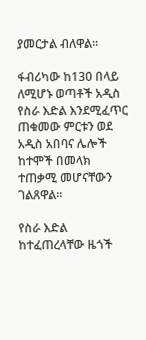ያመርታል ብለዋል።

ፋብሪካው ከ130 በላይ ለሚሆኑ ወጣቶች አዲስ የስራ እድል እንደሚፈጥር ጠቁመው ምርቱን ወደ አዲስ አበባና ሌሎች ከተሞች በመላክ ተጠቃሚ መሆናቸውን ገልጸዋል።

የስራ እድል ከተፈጠረላቸው ዜጎች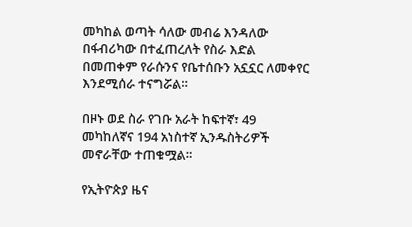መካከል ወጣት ሳለው መብሬ እንዳለው በፋብሪካው በተፈጠረለት የስራ እድል በመጠቀም የራሱንና የቤተሰቡን አኗኗር ለመቀየር እንደሚሰራ ተናግሯል።

በዞኑ ወደ ስራ የገቡ አራት ከፍተኛ፣ 49 መካከለኛና 194 አነስተኛ ኢንዱስትሪዎች መኖራቸው ተጠቁሟል።

የኢትዮጵያ ዜና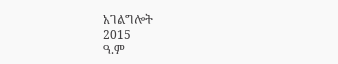አገልግሎት
2015
ዓ.ም